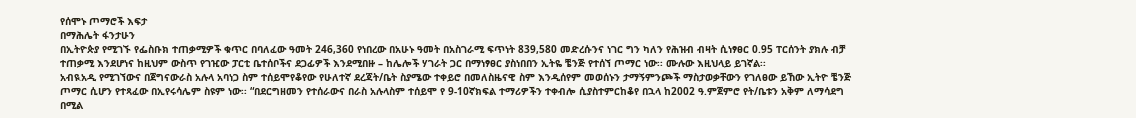የሰሞኑ ጦማሮች እፍታ
በማሕሌት ፋንታሁን
በኢትዮጵያ የሚገኙ የፌስቡክ ተጠቃሚዎች ቁጥር በባለፈው ዓመት 246,360 የነበረው በአሁኑ ዓመት በአስገራሚ ፍጥነት 839,580 መድረሱንና ነገር ግን ካለን የሕዝብ ብዛት ሲነፃፀር 0.95 ፐርሰንት ያክሉ ብቻ ተጠቃሚ እንደሆነና ከዚህም ውስጥ የገዢው ፓርቲ ቤተሰቦችና ደጋፊዎች እንደሚበዙ – ከሌሎች ሃገራት ጋር በማነፃፀር ያስነበበን ኢትዬ ቼንጅ የተሰኘ ጦማር ነው፡፡ ሙሉው እዚህላይ ይገኛል፡፡
አብዪአዲ የሚገኘውና በጀግናውራስ አሉላ አባነጋ ስም ተሰይሞየቆየው የሁለተኛ ደረጃት/ቤት ስያሜው ተቀይሮ በመለስዜናዊ ስም እንዲሰየም መወሰኑን ታማኝምንጮች ማስታወቃቸውን የገለፀው ይኸው ኢትዮ ቼንጅ ጦማር ሲሆን የተጻፈው በኢየሩሳሌም ስዩም ነው፡፡ “በደርግዘመን የተሰራውና በራስ አሉላስም ተሰይሞ የ 9-10ኛክፍል ተማሪዎችን ተቀብሎ ሲያስተምርከቆየ በኋላ ከ2002 ዓ.ምጀምሮ የት/ቤቱን አቅም ለማሳደግ በሚል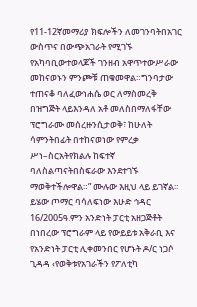የ11-12ኛመማሪያ ክፍሎችን ለመገንባትበአገር ውስጥና በውጭአገራት የሚገኙ የአካባቢውተወላጆች ገንዘብ አዋጥተውሥራው መከናወኑን ምንጮቹ ጠቁመዋል።ግንባታው ተጠናቆ ባለፈውነሐሴ ወር ለማስመረቅ በዝግጅት ላይእንዳለ አቶ መለስበማለፋቸው ፕሮግራሙ መሰረዙንሲታወቅ፣ ከሁለት ሳምንትበፊት በተከናወነው የምረቃ ሥነ–ስርአትየክልሉ ከፍተኛ ባለስልጣናትበስፍራው እንደተገኙ ማወቅተችሎዋል።” ሙሉው እዚህ ላይ ይገኛል፡፡
ይሄው ጦማር ባሳለፍነው እሁድ ኅዳር 16/2005ዓ.ምን አንድነት ፓርቲ አዘጋጅቶት በነበረው ፕሮግራም ላይ የውይይቱ አቅራቢ እና የአንድነት ፓርቲ ሊቀመንበር የሆኑት ዶ/ር ነጋሶ ጊዳዳ ‹የወቅቱየአገራችን የፖለቲካ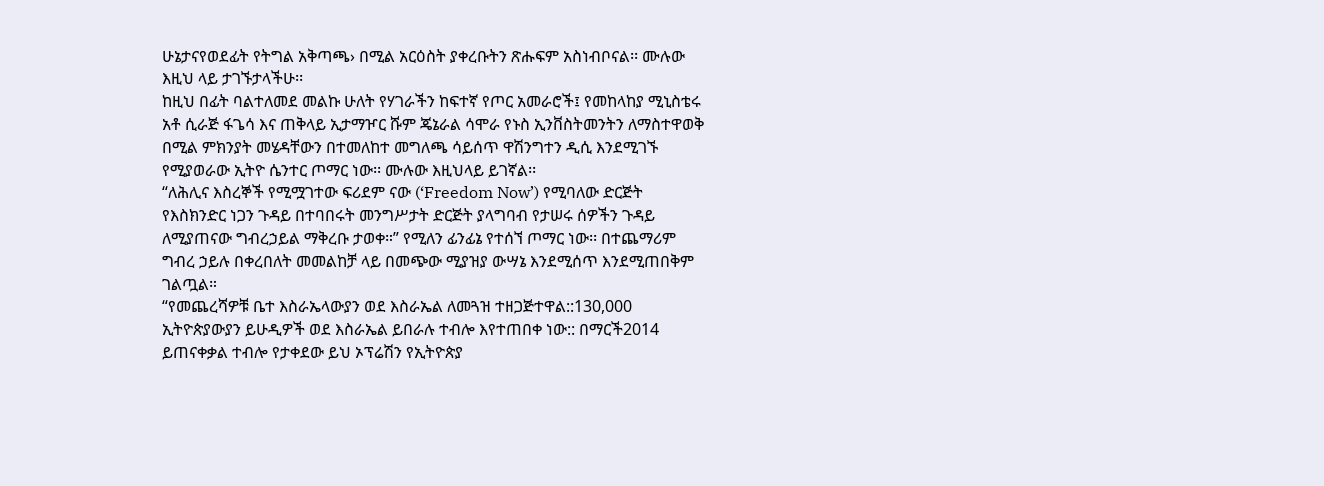ሁኔታናየወደፊት የትግል አቅጣጫ› በሚል አርዕስት ያቀረቡትን ጽሑፍም አስነብቦናል፡፡ ሙሉው እዚህ ላይ ታገኙታላችሁ፡፡
ከዚህ በፊት ባልተለመደ መልኩ ሁለት የሃገራችን ከፍተኛ የጦር አመራሮች፤ የመከላከያ ሚኒስቴሩ አቶ ሲራጅ ፋጌሳ እና ጠቅላይ ኢታማዦር ሹም ጄኔራል ሳሞራ የኑስ ኢንቨስትመንትን ለማስተዋወቅ በሚል ምክንያት መሄዳቸውን በተመለከተ መግለጫ ሳይሰጥ ዋሽንግተን ዲሲ እንደሚገኙ የሚያወራው ኢትዮ ሴንተር ጦማር ነው፡፡ ሙሉው እዚህላይ ይገኛል፡፡
“ለሕሊና እስረኞች የሚሟገተው ፍሪደም ናው (‘Freedom Now’) የሚባለው ድርጅት የእስክንድር ነጋን ጉዳይ በተባበሩት መንግሥታት ድርጅት ያላግባብ የታሠሩ ሰዎችን ጉዳይ ለሚያጠናው ግብረኃይል ማቅረቡ ታወቀ።” የሚለን ፊንፊኔ የተሰኘ ጦማር ነው፡፡ በተጨማሪም ግብረ ኃይሉ በቀረበለት መመልከቻ ላይ በመጭው ሚያዝያ ውሣኔ እንደሚሰጥ እንደሚጠበቅም ገልጧል።
“የመጨረሻዎቹ ቤተ እስራኤላውያን ወደ እስራኤል ለመጓዝ ተዘጋጅተዋል::130,000 ኢትዮጵያውያን ይሁዲዎች ወደ እስራኤል ይበራሉ ተብሎ እየተጠበቀ ነው:: በማርች2014 ይጠናቀቃል ተብሎ የታቀደው ይህ ኦፕሬሽን የኢትዮጵያ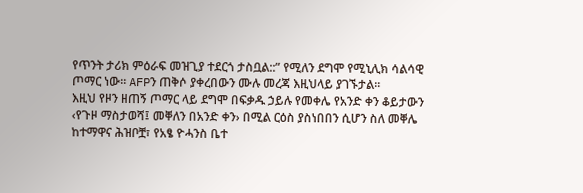የጥንት ታሪክ ምዕራፍ መዝጊያ ተደርጎ ታስቧል::” የሚለን ደግሞ የሚኒሊክ ሳልሳዊ ጦማር ነው፡፡ AFPን ጠቅሶ ያቀረበውን ሙሉ መረጃ እዚህላይ ያገኙታል፡፡
እዚህ የዞን ዘጠኝ ጦማር ላይ ደግሞ በፍቃዱ ኃይሉ የመቀሌ የአንድ ቀን ቆይታውን ‹የጉዞ ማስታወሻ፤ መቐለን በአንድ ቀን› በሚል ርዕስ ያስነበበን ሲሆን ስለ መቐሌ ከተማዋና ሕዝቦቿ፣ የአፄ ዮሓንስ ቤተ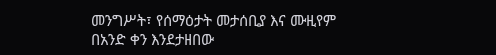መንግሥት፣ የሰማዕታት መታሰቢያ እና ሙዚየም በአንድ ቀን እንደታዘበው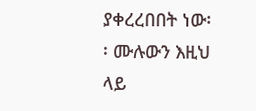ያቀረረበበት ነው፡፡ ሙሉውን እዚህ ላይ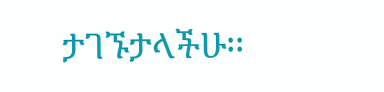ታገኙታላችሁ፡፡